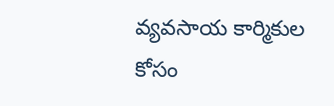వ్యవసాయ కార్మికుల కోసం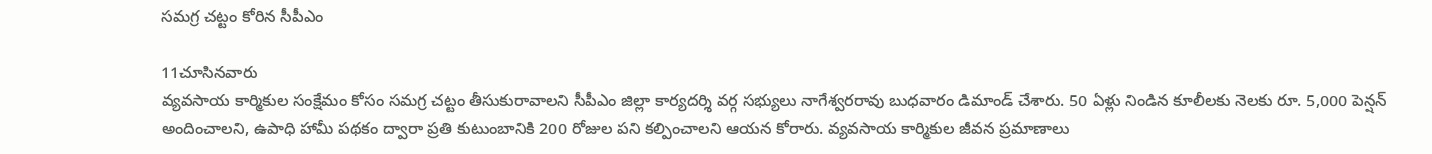సమగ్ర చట్టం కోరిన సీపీఎం

11చూసినవారు
వ్యవసాయ కార్మికుల సంక్షేమం కోసం సమగ్ర చట్టం తీసుకురావాలని సీపీఎం జిల్లా కార్యదర్శి వర్గ సభ్యులు నాగేశ్వరరావు బుధవారం డిమాండ్ చేశారు. 50 ఏళ్లు నిండిన కూలీలకు నెలకు రూ. 5,000 పెన్షన్ అందించాలని, ఉపాధి హామీ పథకం ద్వారా ప్రతి కుటుంబానికి 200 రోజుల పని కల్పించాలని ఆయన కోరారు. వ్యవసాయ కార్మికుల జీవన ప్రమాణాలు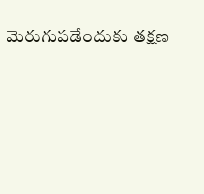మెరుగుపడేందుకు తక్షణ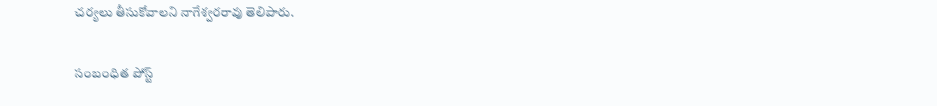చర్యలు తీసుకోవాలని నాగేశ్వరరావు తెలిపారు.

సంబంధిత పోస్ట్